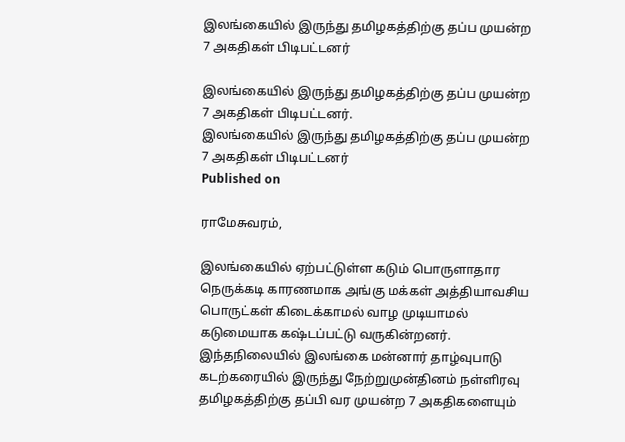இலங்கையில் இருந்து தமிழகத்திற்கு தப்ப முயன்ற 7 அகதிகள் பிடிபட்டனர்

இலங்கையில் இருந்து தமிழகத்திற்கு தப்ப முயன்ற 7 அகதிகள் பிடிபட்டனர்.
இலங்கையில் இருந்து தமிழகத்திற்கு தப்ப முயன்ற 7 அகதிகள் பிடிபட்டனர்
Published on

ராமேசுவரம்,

இலங்கையில் ஏற்பட்டுள்ள கடும் பொருளாதார நெருக்கடி காரணமாக அங்கு மக்கள் அத்தியாவசிய பொருட்கள் கிடைக்காமல் வாழ முடியாமல் கடுமையாக கஷ்டப்பட்டு வருகின்றனர். இந்தநிலையில் இலங்கை மன்னார் தாழ்வுபாடு கடற்கரையில் இருந்து நேற்றுமுன்தினம் நள்ளிரவு தமிழகத்திற்கு தப்பி வர முயன்ற 7 அகதிகளையும்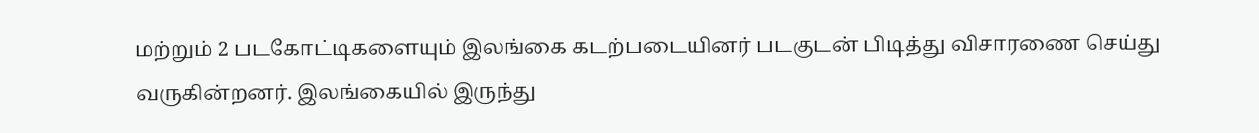மற்றும் 2 படகோட்டிகளையும் இலங்கை கடற்படையினர் படகுடன் பிடித்து விசாரணை செய்து வருகின்றனர். இலங்கையில் இருந்து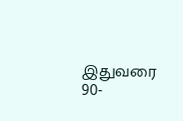இதுவரை 90-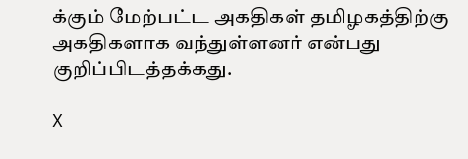க்கும் மேற்பட்ட அகதிகள் தமிழகத்திற்கு அகதிகளாக வந்துள்ளனர் என்பது குறிப்பிடத்தக்கது.

X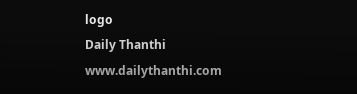logo
Daily Thanthi
www.dailythanthi.com